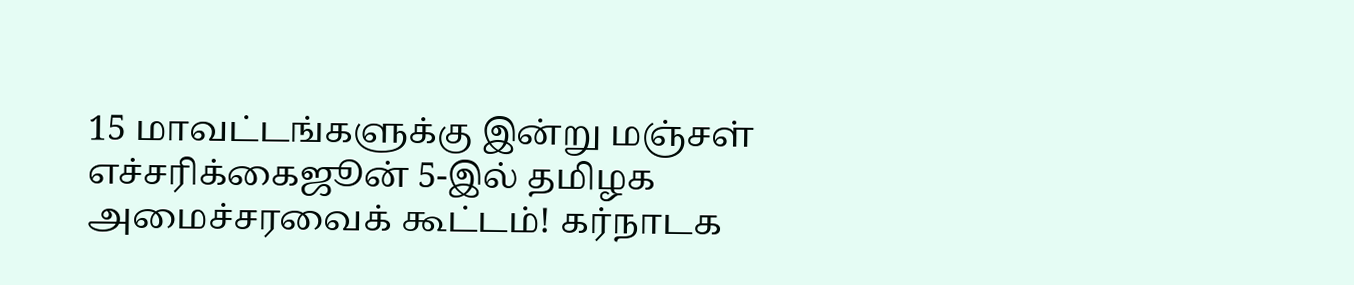15 மாவட்டங்களுக்கு இன்று மஞ்சள் எச்சரிக்கைஜூன் 5-இல் தமிழக அமைச்சரவைக் கூட்டம்! கர்நாடக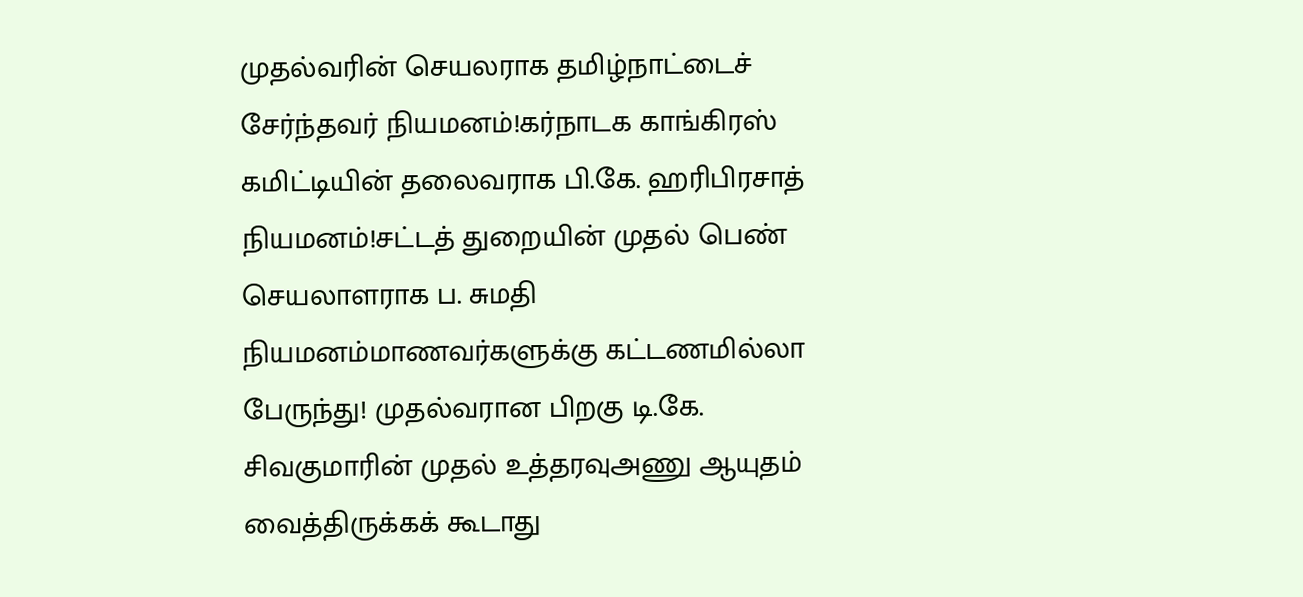முதல்வரின் செயலராக தமிழ்நாட்டைச் சேர்ந்தவர் நியமனம்!கர்நாடக காங்கிரஸ் கமிட்டியின் தலைவராக பி.கே. ஹரிபிரசாத் நியமனம்!சட்டத் துறையின் முதல் பெண் செயலாளராக ப. சுமதி நியமனம்மாணவர்களுக்கு கட்டணமில்லா பேருந்து! முதல்வரான பிறகு டி.கே. சிவகுமாரின் முதல் உத்தரவுஅணு ஆயுதம் வைத்திருக்கக் கூடாது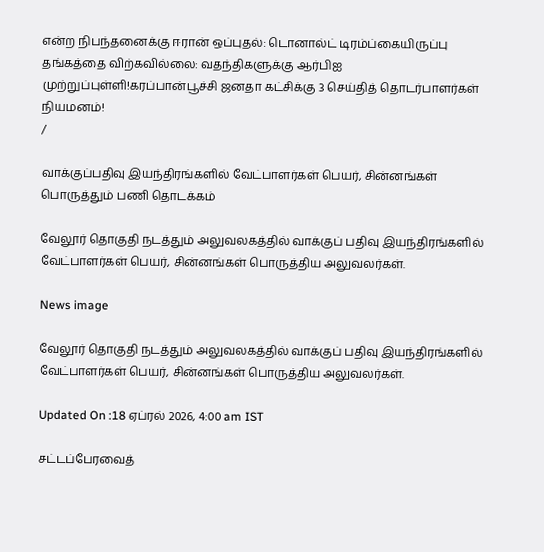என்ற நிபந்தனைக்கு ஈரான் ஒப்புதல்: டொனால்ட் டிரம்ப்கையிருப்பு தங்கத்தை விற்கவில்லை: வதந்திகளுக்கு ஆர்பிஐ முற்றுப்புள்ளி!கரப்பான்பூச்சி ஜனதா கட்சிக்கு 3 செய்தித் தொடர்பாளர்கள் நியமனம்!
/

வாக்குப்பதிவு இயந்திரங்களில் வேட்பாளர்கள் பெயர், சின்னங்கள் பொருத்தும் பணி தொடக்கம்

வேலூர் தொகுதி நடத்தும் அலுவலகத்தில் வாக்குப் பதிவு இயந்திரங்களில் வேட்பாளர்கள் பெயர், சின்னங்கள் பொருத்திய அலுவலர்கள்.

News image

வேலூர் தொகுதி நடத்தும் அலுவலகத்தில் வாக்குப் பதிவு இயந்திரங்களில் வேட்பாளர்கள் பெயர், சின்னங்கள் பொருத்திய அலுவலர்கள்.

Updated On :18 ஏப்ரல் 2026, 4:00 am IST

சட்டப்பேரவைத்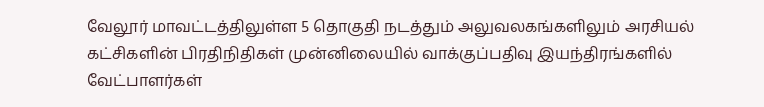வேலூர் மாவட்டத்திலுள்ள 5 தொகுதி நடத்தும் அலுவலகங்களிலும் அரசியல் கட்சிகளின் பிரதிநிதிகள் முன்னிலையில் வாக்குப்பதிவு இயந்திரங்களில் வேட்பாளர்கள்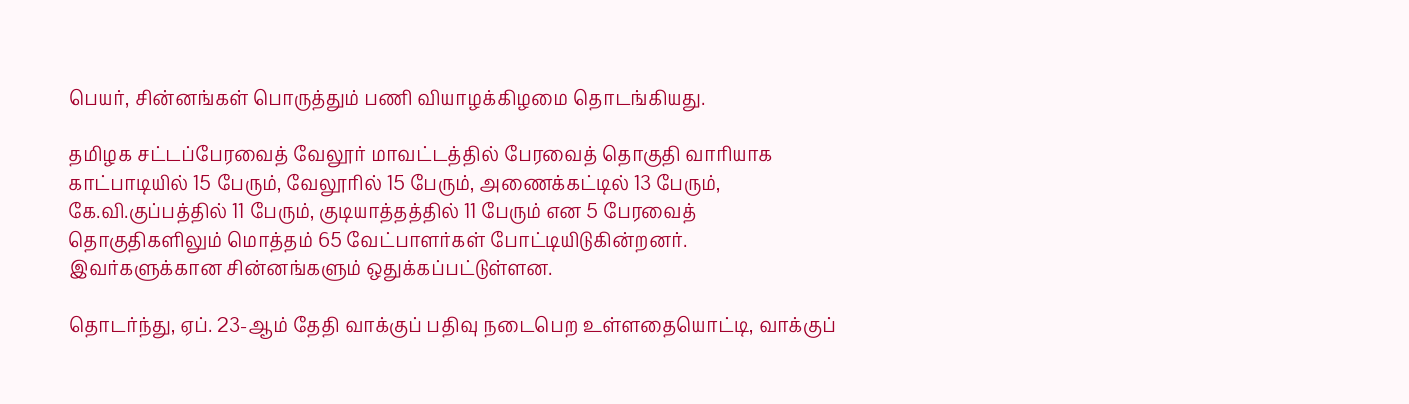பெயர், சின்னங்கள் பொருத்தும் பணி வியாழக்கிழமை தொடங்கியது.

தமிழக சட்டப்பேரவைத் வேலூர் மாவட்டத்தில் பேரவைத் தொகுதி வாரியாக காட்பாடியில் 15 பேரும், வேலூரில் 15 பேரும், அணைக்கட்டில் 13 பேரும், கே.வி.குப்பத்தில் 11 பேரும், குடியாத்தத்தில் 11 பேரும் என 5 பேரவைத் தொகுதிகளிலும் மொத்தம் 65 வேட்பாளர்கள் போட்டியிடுகின்றனர். இவர்களுக்கான சின்னங்களும் ஒதுக்கப்பட்டுள்ளன.

தொடர்ந்து, ஏப். 23-ஆம் தேதி வாக்குப் பதிவு நடைபெற உள்ளதையொட்டி, வாக்குப்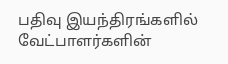பதிவு இயந்திரங்களில் வேட்பாளர்களின்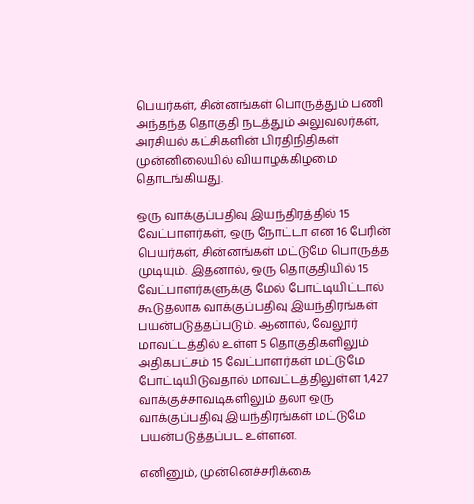பெயர்கள், சின்னங்கள் பொருத்தும் பணி அந்தந்த தொகுதி நடத்தும் அலுவலர்கள், அரசியல் கட்சிகளின் பிரதிநிதிகள் முன்னிலையில் வியாழக்கிழமை தொடங்கியது.

ஒரு வாக்குப்பதிவு இயந்திரத்தில் 15 வேட்பாளர்கள், ஒரு நோட்டா என 16 பேரின் பெயர்கள், சின்னங்கள் மட்டுமே பொருத்த முடியும். இதனால், ஒரு தொகுதியில் 15 வேட்பாளர்களுக்கு மேல் போட்டியிட்டால் கூடுதலாக வாக்குப்பதிவு இயந்திரங்கள் பயன்படுத்தப்படும். ஆனால், வேலூர் மாவட்டத்தில் உள்ள 5 தொகுதிகளிலும் அதிகபட்சம் 15 வேட்பாளர்கள் மட்டுமே போட்டியிடுவதால் மாவட்டத்திலுள்ள 1,427 வாக்குச்சாவடிகளிலும் தலா ஒரு வாக்குப்பதிவு இயந்திரங்கள் மட்டுமே பயன்படுத்தப்பட உள்ளன.

எனினும், முன்னெச்சரிக்கை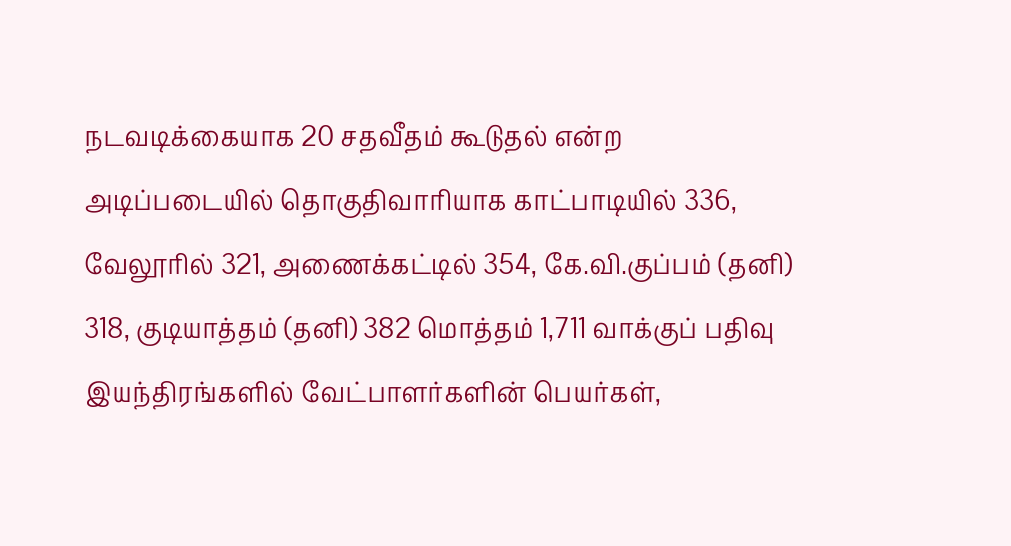நடவடிக்கையாக 20 சதவீதம் கூடுதல் என்ற அடிப்படையில் தொகுதிவாரியாக காட்பாடியில் 336, வேலூரில் 321, அணைக்கட்டில் 354, கே.வி.குப்பம் (தனி) 318, குடியாத்தம் (தனி) 382 மொத்தம் 1,711 வாக்குப் பதிவு இயந்திரங்களில் வேட்பாளர்களின் பெயர்கள்,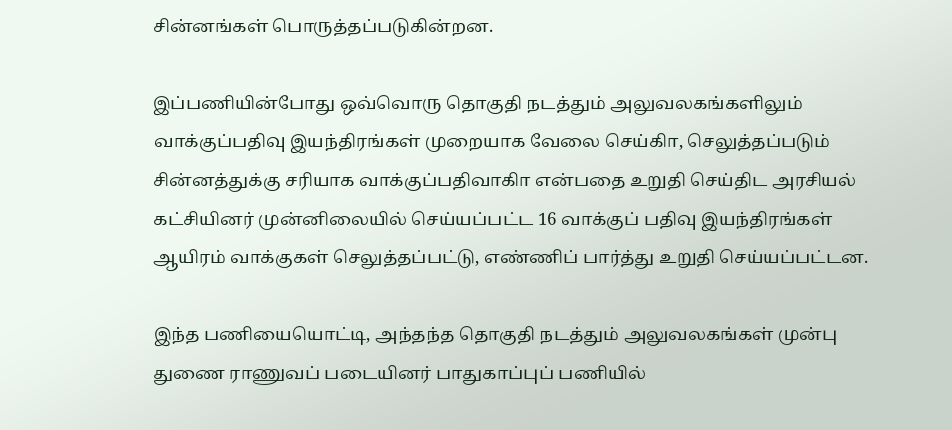சின்னங்கள் பொருத்தப்படுகின்றன.

இப்பணியின்போது ஒவ்வொரு தொகுதி நடத்தும் அலுவலகங்களிலும் வாக்குப்பதிவு இயந்திரங்கள் முறையாக வேலை செய்கிா, செலுத்தப்படும் சின்னத்துக்கு சரியாக வாக்குப்பதிவாகிா என்பதை உறுதி செய்திட அரசியல் கட்சியினர் முன்னிலையில் செய்யப்பட்ட 16 வாக்குப் பதிவு இயந்திரங்கள் ஆயிரம் வாக்குகள் செலுத்தப்பட்டு, எண்ணிப் பார்த்து உறுதி செய்யப்பட்டன.

இந்த பணியையொட்டி, அந்தந்த தொகுதி நடத்தும் அலுவலகங்கள் முன்பு துணை ராணுவப் படையினர் பாதுகாப்புப் பணியில்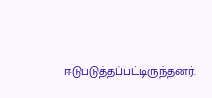ஈடுபடுத்தப்பட்டிருந்தனர்.